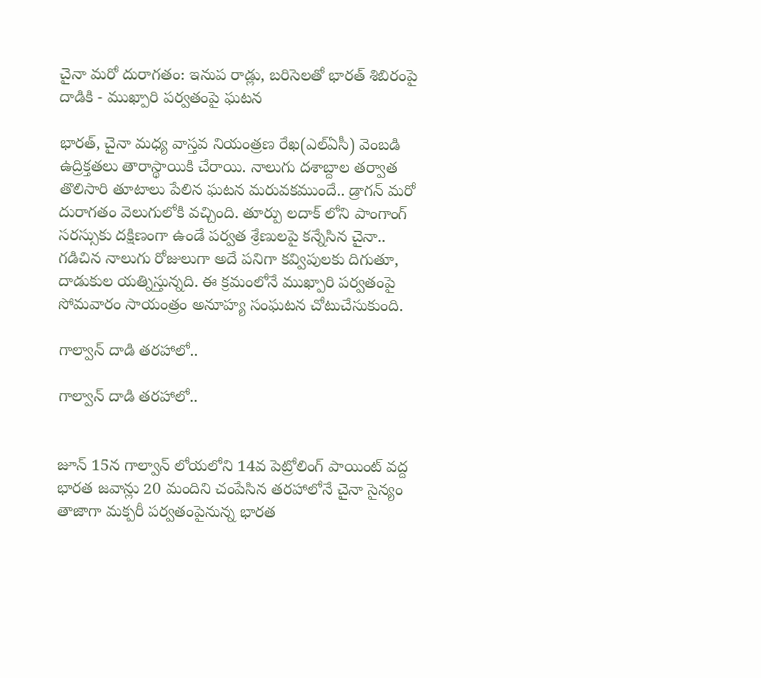చైనా మరో దురాగతం: ఇనుప రాడ్లు, బరిసెలతో భారత్ శిబిరంపై దాడికి - ముఖ్పారి పర్వతంపై ఘటన

భారత్, చైనా మధ్య వాస్తవ నియంత్రణ రేఖ(ఎల్ఏసీ) వెంబడి ఉద్రిక్తతలు తారాస్థాయికి చేరాయి. నాలుగు దశాబ్దాల తర్వాత తొలిసారి తూటాలు పేలిన ఘటన మరువకముందే.. డ్రాగన్ మరో దురాగతం వెలుగులోకి వచ్చింది. తూర్పు లదాక్ లోని పాంగాంగ్ సరస్సుకు దక్షిణంగా ఉండే పర్వత శ్రేణులపై కన్నేసిన చైనా.. గడిచిన నాలుగు రోజులుగా అదే పనిగా కవ్విపులకు దిగుతూ, దాడుకుల యత్నిస్తున్నది. ఈ క్రమంలోనే ముఖ్పారి పర్వతంపై సోమవారం సాయంత్రం అనూహ్య సంఘటన చోటుచేసుకుంది.

గాల్వాన్ దాడి తరహాలో..

గాల్వాన్ దాడి తరహాలో..


జూన్ 15న గాల్వాన్ లోయలోని 14వ పెట్రోలింగ్ పాయింట్ వద్ద భారత జవాన్లు 20 మందిని చంపేసిన తరహాలోనే చైనా సైన్యం తాజాగా మక్పరీ పర్వతంపైనున్న భారత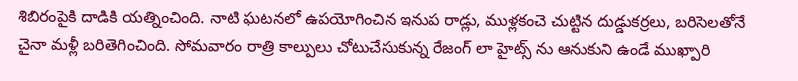శిబిరంపైకి దాడికి యత్నించింది. నాటి ఘటనలో ఉపయోగించిన ఇనుప రాడ్లు, ముళ్లకంచె చుట్టిన దుడ్డుకర్రలు, బరిసెలతోనే చైనా మళ్లీ బరితెగించింది. సోమవారం రాత్రి కాల్పులు చోటుచేసుకున్న రేజంగ్ లా హైట్స్ ను ఆనుకుని ఉండే ముఖ్పారి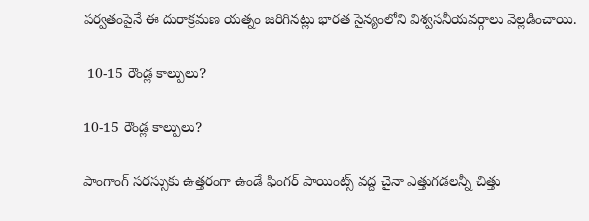పర్వతంపైనే ఈ దురాక్రమణ యత్నం జరిగినట్లు భారత సైన్యంలోని విశ్వసనీయవర్గాలు వెల్లడించాయి.

 10-15 రౌండ్ల కాల్పులు?

10-15 రౌండ్ల కాల్పులు?

పాంగాంగ్ సరస్సుకు ఉత్తరంగా ఉండే ఫింగర్ పాయింట్స్ వద్ద చైనా ఎత్తుగడలన్నీ చిత్తు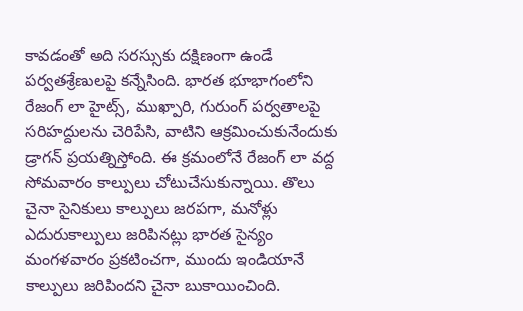కావడంతో అది సరస్సుకు దక్షిణంగా ఉండే పర్వతశ్రేణులపై కన్నేసింది. భారత భూభాగంలోని రేజంగ్ లా హైట్స్, ముఖ్పారి, గురుంగ్ పర్వతాలపై సరిహద్దులను చెరిపేసి, వాటిని ఆక్రమించుకునేందుకు డ్రాగన్ ప్రయత్నిస్తోంది. ఈ క్రమంలోనే రేజంగ్ లా వద్ద సోమవారం కాల్పులు చోటుచేసుకున్నాయి. తొలు చైనా సైనికులు కాల్పులు జరపగా, మనోళ్లు ఎదురుకాల్పులు జరిపినట్లు భారత సైన్యం మంగళవారం ప్రకటించగా, ముందు ఇండియానే కాల్పులు జరిపిందని చైనా బుకాయించింది.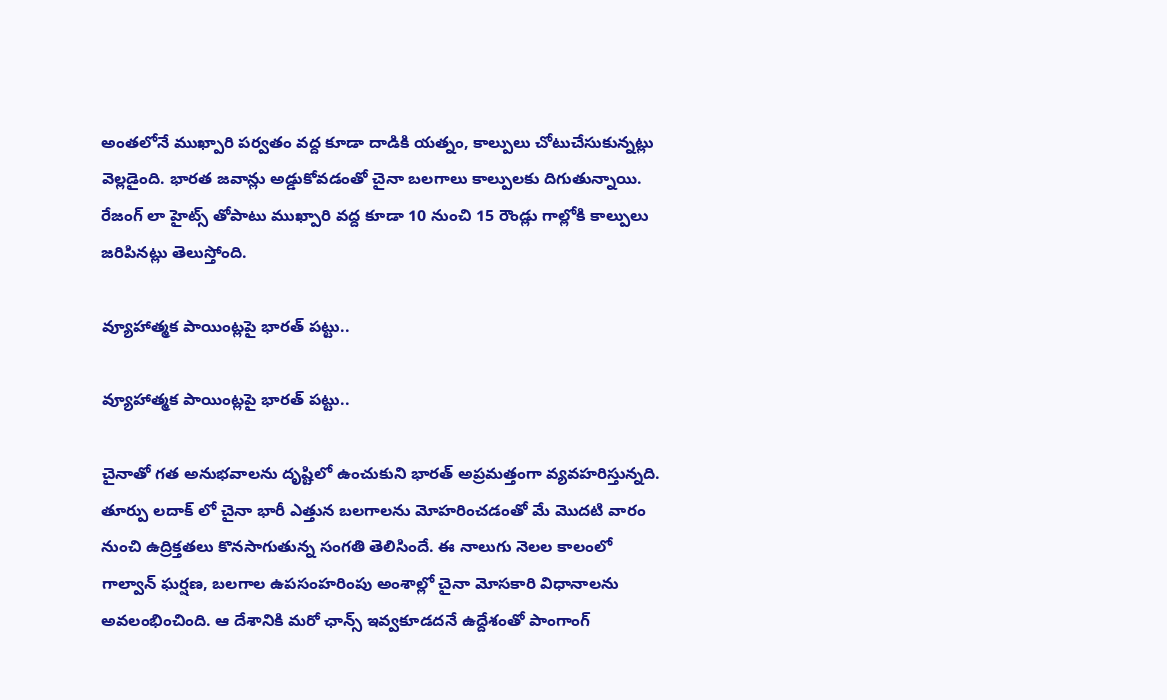అంతలోనే ముఖ్పారి పర్వతం వద్ద కూడా దాడికి యత్నం, కాల్పులు చోటుచేసుకున్నట్లు వెల్లడైంది. భారత జవాన్లు అడ్డుకోవడంతో చైనా బలగాలు కాల్పులకు దిగుతున్నాయి. రేజంగ్ లా హైట్స్ తోపాటు ముఖ్పారి వద్ద కూడా 10 నుంచి 15 రౌండ్లు గాల్లోకి కాల్పులు జరిపినట్లు తెలుస్తోంది.

వ్యూహాత్మక పాయింట్లపై భారత్ పట్టు..

వ్యూహాత్మక పాయింట్లపై భారత్ పట్టు..

చైనాతో గత అనుభవాలను దృష్టిలో ఉంచుకుని భారత్ అప్రమత్తంగా వ్యవహరిస్తున్నది. తూర్పు లదాక్ లో చైనా భారీ ఎత్తున బలగాలను మోహరించడంతో మే మొదటి వారం నుంచి ఉద్రిక్తతలు కొనసాగుతున్న సంగతి తెలిసిందే. ఈ నాలుగు నెలల కాలంలో గాల్వాన్ ఘర్షణ, బలగాల ఉపసంహరింపు అంశాల్లో చైనా మోసకారి విధానాలను అవలంభించింది. ఆ దేశానికి మరో ఛాన్స్ ఇవ్వకూడదనే ఉద్దేశంతో పాంగాంగ్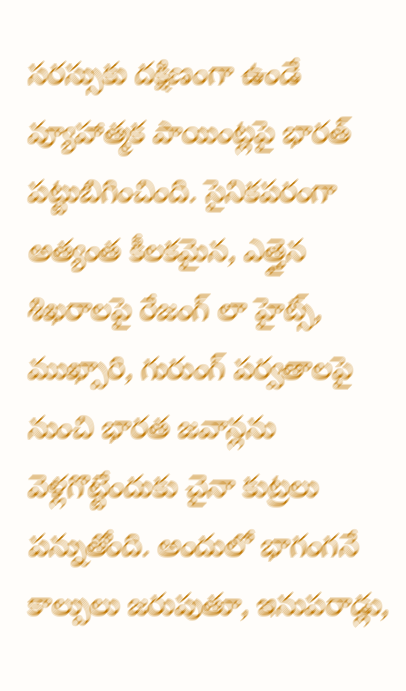సరస్సుకు దక్షిణంగా ఉండే వ్యూహాత్మక పాయింట్లపై భారత్ పట్టుబిగించింది. సైనికపరంగా అత్యంత కీలకమైన, ఎత్తైన శిఖరాలపై రేజంగ్ లా హైట్స్, ముఖ్పారి, గురుంగ్ పర్వతాలపై నుంచి భారత జవాన్లను వెళ్లగొట్టేందుకు చైనా కుట్రలు పన్నుతోంది. అందులో భాగంగనే కాల్పులు జరుపుతూ, ఇనుపరాడ్లు,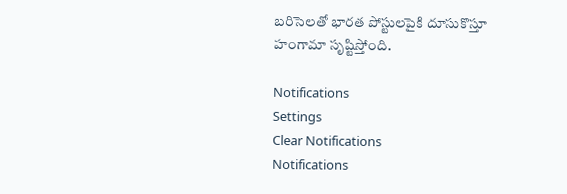బరిసెలతో భారత పోస్టులపైకి దూసుకొస్తూ హంగామా సృష్టిస్తోంది.

Notifications
Settings
Clear Notifications
Notifications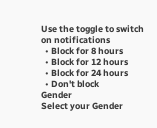Use the toggle to switch on notifications
  • Block for 8 hours
  • Block for 12 hours
  • Block for 24 hours
  • Don't block
Gender
Select your Gender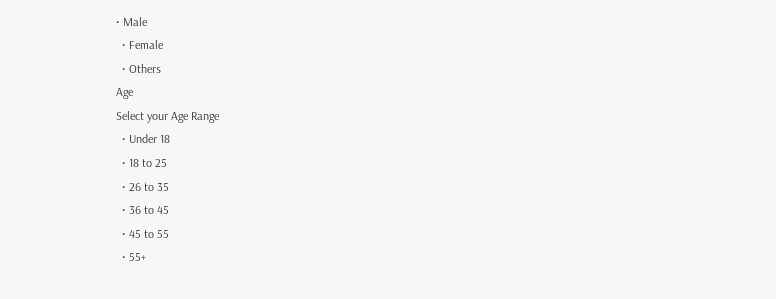• Male
  • Female
  • Others
Age
Select your Age Range
  • Under 18
  • 18 to 25
  • 26 to 35
  • 36 to 45
  • 45 to 55
  • 55+